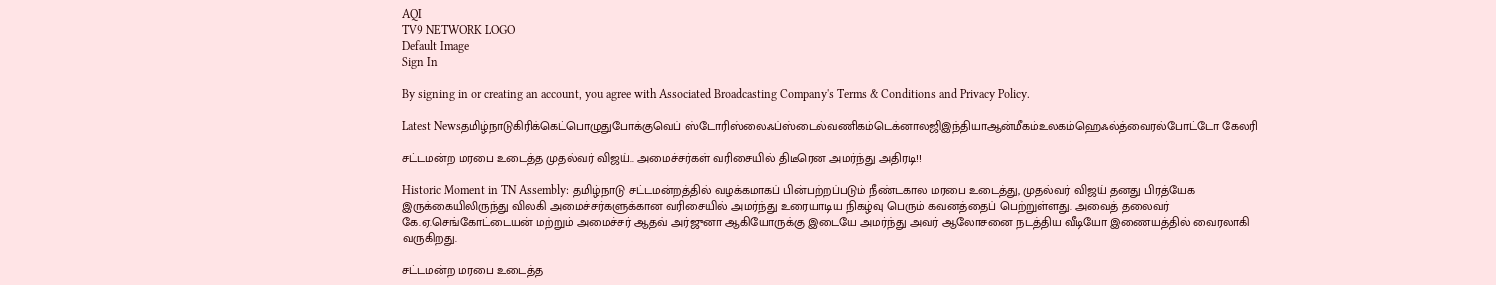AQI
TV9 NETWORK LOGO
Default Image
Sign In

By signing in or creating an account, you agree with Associated Broadcasting Company's Terms & Conditions and Privacy Policy.

Latest Newsதமிழ்நாடுகிரிக்கெட்பொழுதுபோக்குவெப் ஸ்டோரிஸ்லைஃப்ஸ்டைல்வணிகம்டெக்னாலஜிஇந்தியாஆன்மீகம்உலகம்ஹெஃல்த்வைரல்போட்டோ கேலரி

சட்டமன்ற மரபை உடைத்த முதல்வர் விஜய்.. அமைச்சர்கள் வரிசையில் திடீரென அமர்ந்து அதிரடி!!

Historic Moment in TN Assembly: தமிழ்நாடு சட்டமன்றத்தில் வழக்கமாகப் பின்பற்றப்படும் நீண்டகால மரபை உடைத்து, முதல்வர் விஜய் தனது பிரத்யேக இருக்கையிலிருந்து விலகி அமைச்சர்களுக்கான வரிசையில் அமர்ந்து உரையாடிய நிகழ்வு பெரும் கவனத்தைப் பெற்றுள்ளது. அவைத் தலைவர் கே.ஏ.செங்கோட்டையன் மற்றும் அமைச்சர் ஆதவ் அர்ஜுனா ஆகியோருக்கு இடையே அமர்ந்து அவர் ஆலோசனை நடத்திய வீடியோ இணையத்தில் வைரலாகி வருகிறது.

சட்டமன்ற மரபை உடைத்த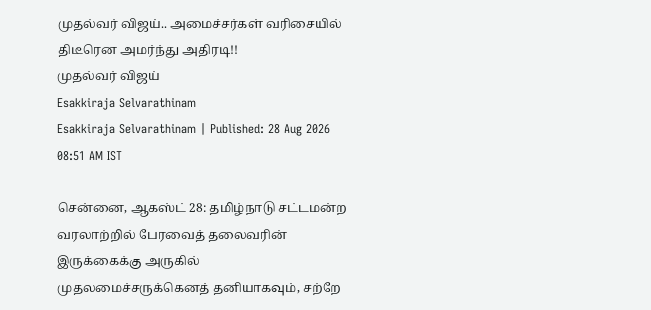முதல்வர் விஜய்.. அமைச்சர்கள் வரிசையில் திடீரென அமர்ந்து அதிரடி!!
முதல்வர் விஜய்
Esakkiraja Selvarathinam
Esakkiraja Selvarathinam | Published: 28 Aug 2026 08:51 AM IST

சென்னை, ஆகஸ்ட் 28: தமிழ்நாடு சட்டமன்ற வரலாற்றில் பேரவைத் தலைவரின் இருக்கைக்கு அருகில் முதலமைச்சருக்கெனத் தனியாகவும், சற்றே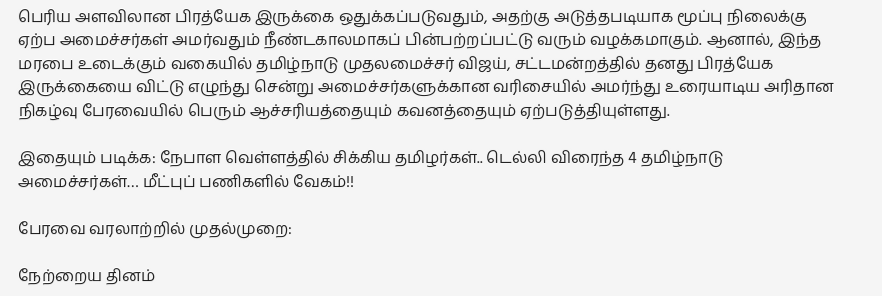பெரிய அளவிலான பிரத்யேக இருக்கை ஒதுக்கப்படுவதும், அதற்கு அடுத்தபடியாக மூப்பு நிலைக்கு ஏற்ப அமைச்சர்கள் அமர்வதும் நீண்டகாலமாகப் பின்பற்றப்பட்டு வரும் வழக்கமாகும். ஆனால், இந்த மரபை உடைக்கும் வகையில் தமிழ்நாடு முதலமைச்சர் விஜய், சட்டமன்றத்தில் தனது பிரத்யேக இருக்கையை விட்டு எழுந்து சென்று அமைச்சர்களுக்கான வரிசையில் அமர்ந்து உரையாடிய அரிதான நிகழ்வு பேரவையில் பெரும் ஆச்சரியத்தையும் கவனத்தையும் ஏற்படுத்தியுள்ளது.

இதையும் படிக்க: நேபாள வெள்ளத்தில் சிக்கிய தமிழர்கள்.. டெல்லி விரைந்த 4 தமிழ்நாடு அமைச்சர்கள்… மீட்புப் பணிகளில் வேகம்!!

பேரவை வரலாற்றில் முதல்முறை:

நேற்றைய தினம்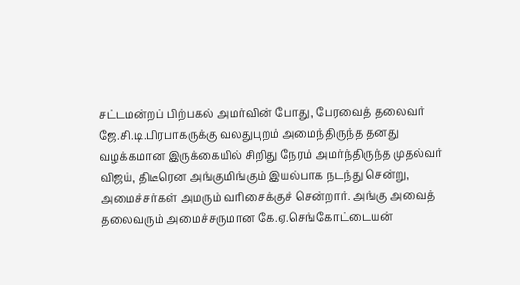சட்டமன்றப் பிற்பகல் அமர்வின் போது, பேரவைத் தலைவர் ஜே.சி.டி.பிரபாகருக்கு வலதுபுறம் அமைந்திருந்த தனது வழக்கமான இருக்கையில் சிறிது நேரம் அமர்ந்திருந்த முதல்வர் விஜய், திடீரென அங்குமிங்கும் இயல்பாக நடந்து சென்று, அமைச்சர்கள் அமரும் வரிசைக்குச் சென்றார். அங்கு அவைத் தலைவரும் அமைச்சருமான கே.ஏ.செங்கோட்டையன்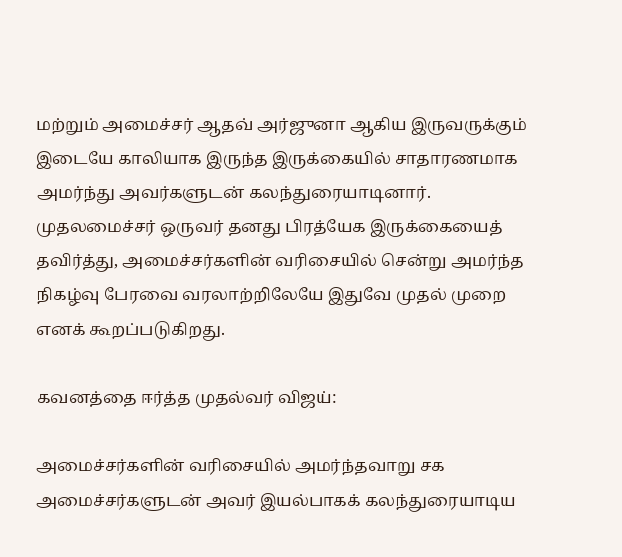மற்றும் அமைச்சர் ஆதவ் அர்ஜுனா ஆகிய இருவருக்கும் இடையே காலியாக இருந்த இருக்கையில் சாதாரணமாக அமர்ந்து அவர்களுடன் கலந்துரையாடினார். முதலமைச்சர் ஒருவர் தனது பிரத்யேக இருக்கையைத் தவிர்த்து, அமைச்சர்களின் வரிசையில் சென்று அமர்ந்த நிகழ்வு பேரவை வரலாற்றிலேயே இதுவே முதல் முறை எனக் கூறப்படுகிறது.

கவனத்தை ஈர்த்த முதல்வர் விஜய்:

அமைச்சர்களின் வரிசையில் அமர்ந்தவாறு சக அமைச்சர்களுடன் அவர் இயல்பாகக் கலந்துரையாடிய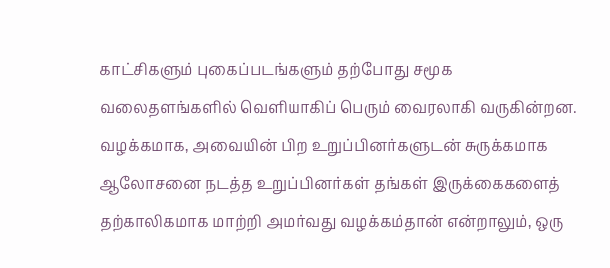காட்சிகளும் புகைப்படங்களும் தற்போது சமூக வலைதளங்களில் வெளியாகிப் பெரும் வைரலாகி வருகின்றன. வழக்கமாக, அவையின் பிற உறுப்பினர்களுடன் சுருக்கமாக ஆலோசனை நடத்த உறுப்பினர்கள் தங்கள் இருக்கைகளைத் தற்காலிகமாக மாற்றி அமர்வது வழக்கம்தான் என்றாலும், ஒரு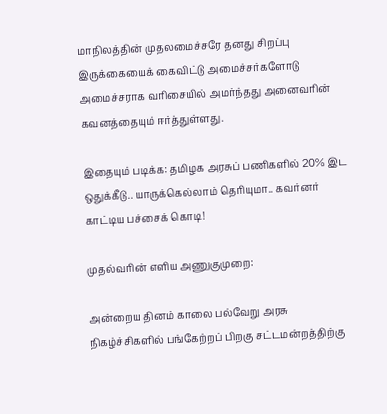மாநிலத்தின் முதலமைச்சரே தனது சிறப்பு இருக்கையைக் கைவிட்டு அமைச்சர்களோடு அமைச்சராக வரிசையில் அமர்ந்தது அனைவரின் கவனத்தையும் ஈர்த்துள்ளது.

இதையும் படிக்க: தமிழக அரசுப் பணிகளில் 20% இட ஒதுக்கீடு.. யாருக்கெல்லாம் தெரியுமா.. கவர்னர் காட்டிய பச்சைக் கொடி!

முதல்வரின் எளிய அணுகுமுறை:

அன்றைய தினம் காலை பல்வேறு அரசு நிகழ்ச்சிகளில் பங்கேற்றப் பிறகு சட்டமன்றத்திற்கு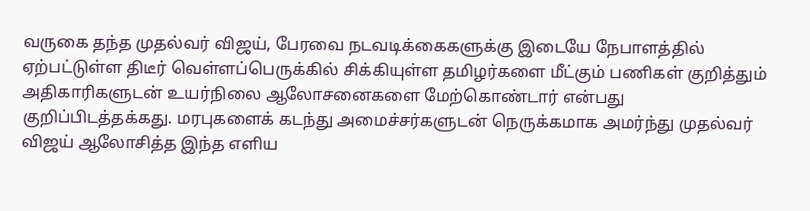வருகை தந்த முதல்வர் விஜய், பேரவை நடவடிக்கைகளுக்கு இடையே நேபாளத்தில் ஏற்பட்டுள்ள திடீர் வெள்ளப்பெருக்கில் சிக்கியுள்ள தமிழர்களை மீட்கும் பணிகள் குறித்தும் அதிகாரிகளுடன் உயர்நிலை ஆலோசனைகளை மேற்கொண்டார் என்பது குறிப்பிடத்தக்கது. மரபுகளைக் கடந்து அமைச்சர்களுடன் நெருக்கமாக அமர்ந்து முதல்வர் விஜய் ஆலோசித்த இந்த எளிய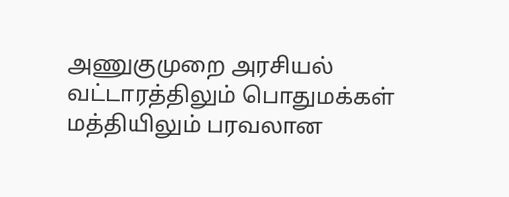அணுகுமுறை அரசியல் வட்டாரத்திலும் பொதுமக்கள் மத்தியிலும் பரவலான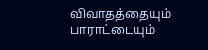விவாதத்தையும் பாராட்டையும்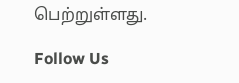பெற்றுள்ளது.

Follow Us